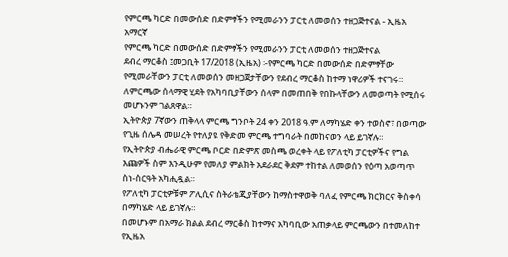የምርጫ ካርድ በመውሰድ በድምፃችን የሚመራንን ፓርቲ ለመወሰን ተዘጋጅተናል - ኢዜአ አማርኛ
የምርጫ ካርድ በመውሰድ በድምፃችን የሚመራንን ፓርቲ ለመወሰን ተዘጋጅተናል
ደብረ ማርቆስ ፤መጋቢት 17/2018 (ኢዜአ) ፡-የምርጫ ካርድ በመውሰድ በድምፃቸው የሚመራቸውን ፓርቲ ለመወሰን መዘጋጀታቸውን የደብረ ማርቆስ ከተማ ነዋሪዎች ተናገሩ።
ለምርጫው ሰላማዊ ሂደት የአካባቢያቸውን ሰላም በመጠበቅ የበኩላቸውን ለመወጣት የሚሰሩ መሆኑንም ገልጸዋል።
ኢትዮጵያ 7ኛውን ጠቅላላ ምርጫ ግንቦት 24 ቀን 2018 ዓ.ም ለማካሄድ ቀን ተወስኖ፣ በወጣው የጊዜ ሰሌዳ መሠረት የተለያዩ የቅድመ ምርጫ ተግባራት በመከናወን ላይ ይገኛሉ።
የኢትዮጵያ ብሔራዊ ምርጫ ቦርድ በድምጽ መስጫ ወረቀት ላይ የፖለቲካ ፓርቲዎችና የግል እጩዎች ስም እንዲሁም የመለያ ምልክት አደራደር ቅደም ተከተል ለመወሰን የዕጣ አወጣጥ ስነ-ስርዓት አካሒዷል።
የፖለቲካ ፓርቲዎቹም ፖሊሲና ስትራቴጂያቸውን ከማስተዋወቅ ባለፈ የምርጫ ክርክርና ቅስቀሳ በማካሄድ ላይ ይገኛሉ።
በመሆኑም በአማራ ክልል ደብረ ማርቆስ ከተማና አካባቢው አጠቃላይ ምርጫውን በተመለከተ የኢዜአ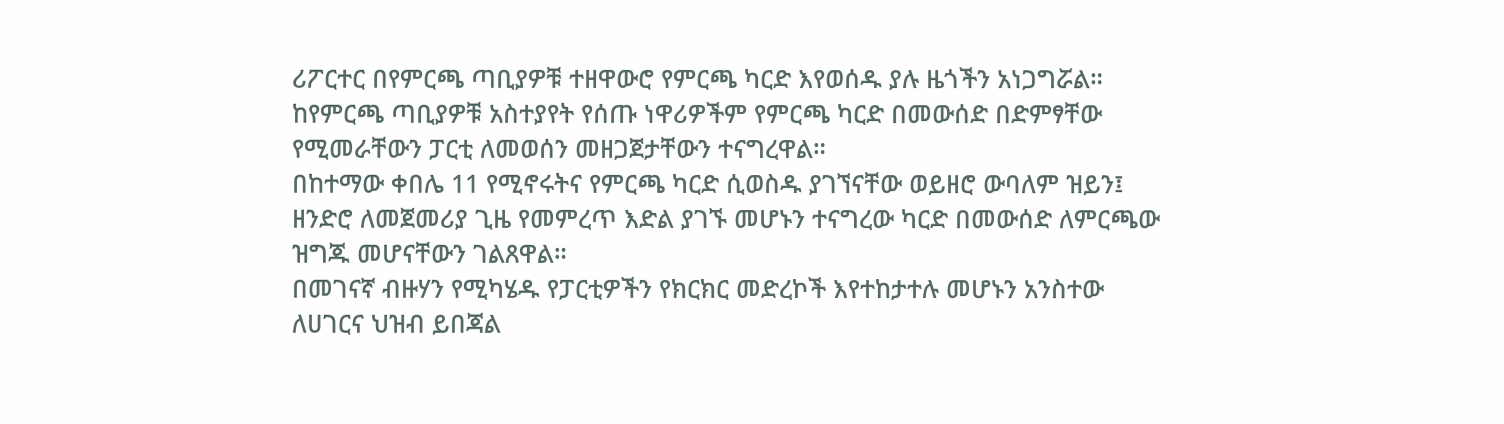ሪፖርተር በየምርጫ ጣቢያዎቹ ተዘዋውሮ የምርጫ ካርድ እየወሰዱ ያሉ ዜጎችን አነጋግሯል።
ከየምርጫ ጣቢያዎቹ አስተያየት የሰጡ ነዋሪዎችም የምርጫ ካርድ በመውሰድ በድምፃቸው የሚመራቸውን ፓርቲ ለመወሰን መዘጋጀታቸውን ተናግረዋል።
በከተማው ቀበሌ 11 የሚኖሩትና የምርጫ ካርድ ሲወስዱ ያገኘናቸው ወይዘሮ ውባለም ዝይን፤ ዘንድሮ ለመጀመሪያ ጊዜ የመምረጥ እድል ያገኙ መሆኑን ተናግረው ካርድ በመውሰድ ለምርጫው ዝግጁ መሆናቸውን ገልጸዋል።
በመገናኛ ብዙሃን የሚካሄዱ የፓርቲዎችን የክርክር መድረኮች እየተከታተሉ መሆኑን አንስተው ለሀገርና ህዝብ ይበጃል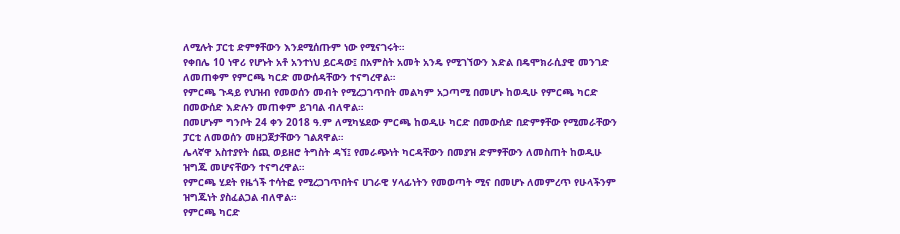ለሚሉት ፓርቲ ድምፃቸውን እንደሚሰጡም ነው የሚናገሩት።
የቀበሌ 10 ነዋሪ የሆኑት አቶ አንተነህ ይርዳው፤ በአምስት አመት አንዴ የሚገኘውን እድል በዴሞክራሲያዊ መንገድ ለመጠቀም የምርጫ ካርድ መውሰዳቸውን ተናግረዋል።
የምርጫ ጉዳይ የህዝብ የመወሰን መብት የሚረጋገጥበት መልካም አጋጣሚ በመሆኑ ከወዲሁ የምርጫ ካርድ በመውሰድ እድሉን መጠቀም ይገባል ብለዋል።
በመሆኑም ግንቦት 24 ቀን 2018 ዓ.ም ለሚካሄደው ምርጫ ከወዲሁ ካርድ በመውሰድ በድምፃቸው የሚመራቸውን ፓርቲ ለመወሰን መዘጋጀታቸውን ገልጸዋል።
ሌላኛዋ አስተያየት ሰጪ ወይዘሮ ትግስት ዳኘ፤ የመራጭነት ካርዳቸውን በመያዝ ድምፃቸውን ለመስጠት ከወዲሁ ዝግጁ መሆናቸውን ተናግረዋል።
የምርጫ ሂደት የዜጎች ተሳትፎ የሚረጋገጥበትና ሀገራዊ ሃላፊነትን የመወጣት ሚና በመሆኑ ለመምረጥ የሁላችንም ዝግጁነት ያስፈልጋል ብለዋል።
የምርጫ ካርድ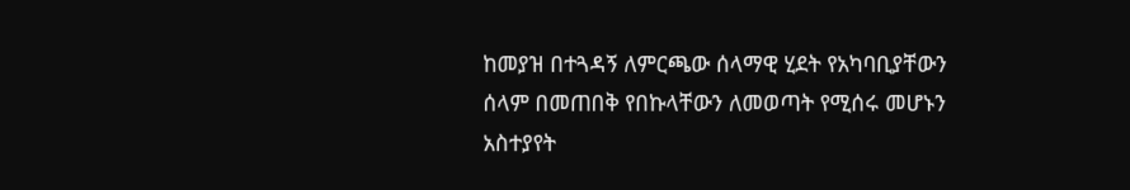ከመያዝ በተጓዳኝ ለምርጫው ሰላማዊ ሂደት የአካባቢያቸውን ሰላም በመጠበቅ የበኩላቸውን ለመወጣት የሚሰሩ መሆኑን አስተያየት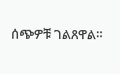ሰጭዎቹ ገልጸዋል።